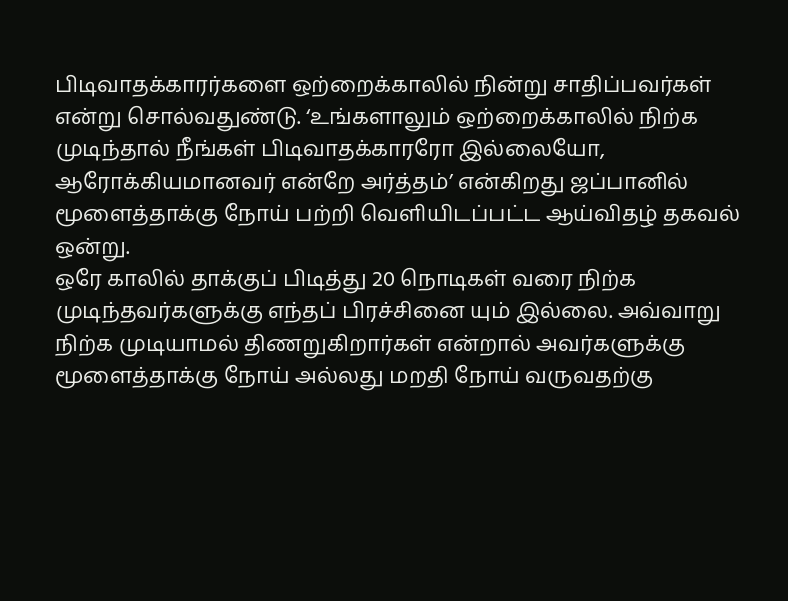பிடிவாதக்காரர்களை ஒற்றைக்காலில் நின்று சாதிப்பவர்கள் என்று சொல்வதுண்டு. ‘உங்களாலும் ஒற்றைக்காலில் நிற்க முடிந்தால் நீங்கள் பிடிவாதக்காரரோ இல்லையோ, ஆரோக்கியமானவர் என்றே அர்த்தம்’ என்கிறது ஜப்பானில் மூளைத்தாக்கு நோய் பற்றி வெளியிடப்பட்ட ஆய்விதழ் தகவல் ஒன்று.
ஒரே காலில் தாக்குப் பிடித்து 20 நொடிகள் வரை நிற்க முடிந்தவர்களுக்கு எந்தப் பிரச்சினை யும் இல்லை. அவ்வாறு நிற்க முடியாமல் திணறுகிறார்கள் என்றால் அவர்களுக்கு மூளைத்தாக்கு நோய் அல்லது மறதி நோய் வருவதற்கு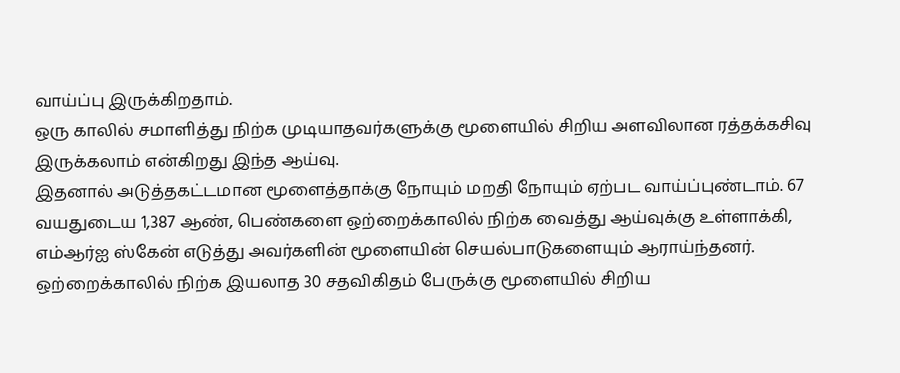வாய்ப்பு இருக்கிறதாம்.
ஒரு காலில் சமாளித்து நிற்க முடியாதவர்களுக்கு மூளையில் சிறிய அளவிலான ரத்தக்கசிவு இருக்கலாம் என்கிறது இந்த ஆய்வு.
இதனால் அடுத்தகட்டமான மூளைத்தாக்கு நோயும் மறதி நோயும் ஏற்பட வாய்ப்புண்டாம். 67 வயதுடைய 1,387 ஆண், பெண்களை ஒற்றைக்காலில் நிற்க வைத்து ஆய்வுக்கு உள்ளாக்கி, எம்ஆர்ஐ ஸ்கேன் எடுத்து அவர்களின் மூளையின் செயல்பாடுகளையும் ஆராய்ந்தனர்.
ஒற்றைக்காலில் நிற்க இயலாத 30 சதவிகிதம் பேருக்கு மூளையில் சிறிய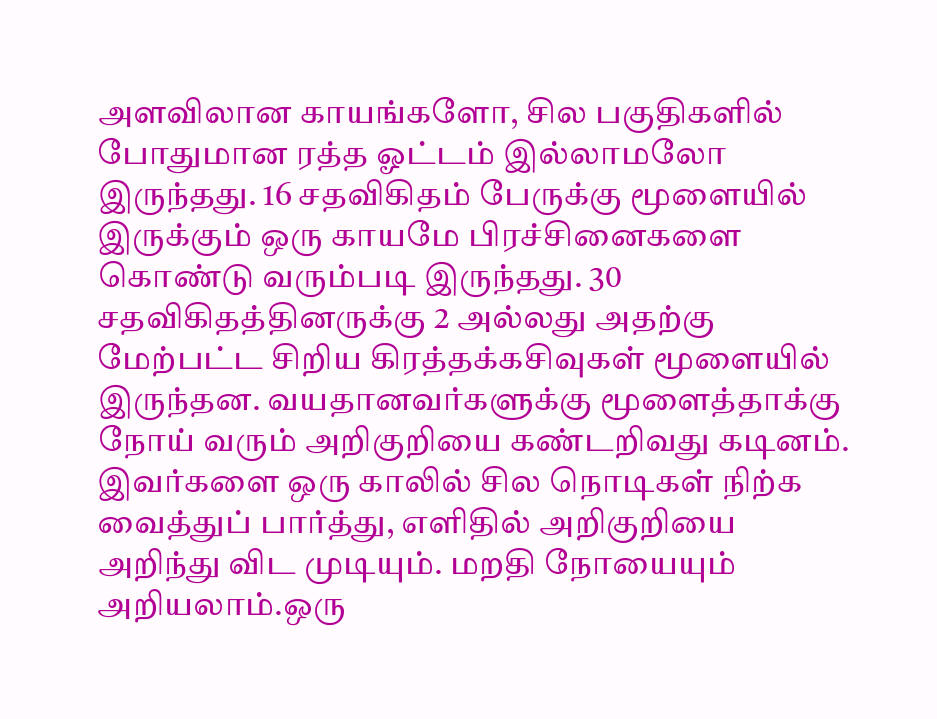அளவிலான காயங்களோ, சில பகுதிகளில் போதுமான ரத்த ஓட்டம் இல்லாமலோ இருந்தது. 16 சதவிகிதம் பேருக்கு மூளையில் இருக்கும் ஒரு காயமே பிரச்சினைகளை கொண்டு வரும்படி இருந்தது. 30 சதவிகிதத்தினருக்கு 2 அல்லது அதற்கு மேற்பட்ட சிறிய கிரத்தக்கசிவுகள் மூளையில் இருந்தன. வயதானவர்களுக்கு மூளைத்தாக்கு நோய் வரும் அறிகுறியை கண்டறிவது கடினம்.
இவர்களை ஒரு காலில் சில நொடிகள் நிற்க வைத்துப் பார்த்து, எளிதில் அறிகுறியை அறிந்து விட முடியும். மறதி நோயையும் அறியலாம்.ஒரு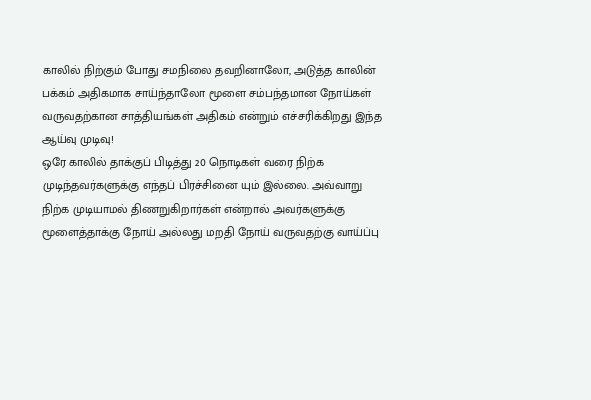காலில் நிற்கும் போது சமநிலை தவறினாலோ, அடுத்த காலின் பக்கம் அதிகமாக சாய்ந்தாலோ மூளை சம்பந்தமான நோய்கள் வருவதற்கான சாத்தியங்கள் அதிகம் என்றும் எச்சரிக்கிறது இந்த ஆய்வு முடிவு!
ஒரே காலில் தாக்குப் பிடித்து 20 நொடிகள் வரை நிற்க முடிந்தவர்களுக்கு எந்தப் பிரச்சினை யும் இல்லை. அவ்வாறு நிற்க முடியாமல் திணறுகிறார்கள் என்றால் அவர்களுக்கு மூளைத்தாக்கு நோய் அல்லது மறதி நோய் வருவதற்கு வாய்ப்பு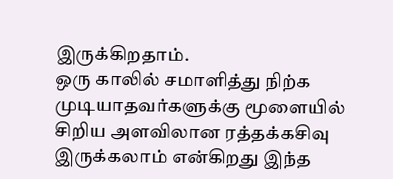இருக்கிறதாம்.
ஒரு காலில் சமாளித்து நிற்க முடியாதவர்களுக்கு மூளையில் சிறிய அளவிலான ரத்தக்கசிவு இருக்கலாம் என்கிறது இந்த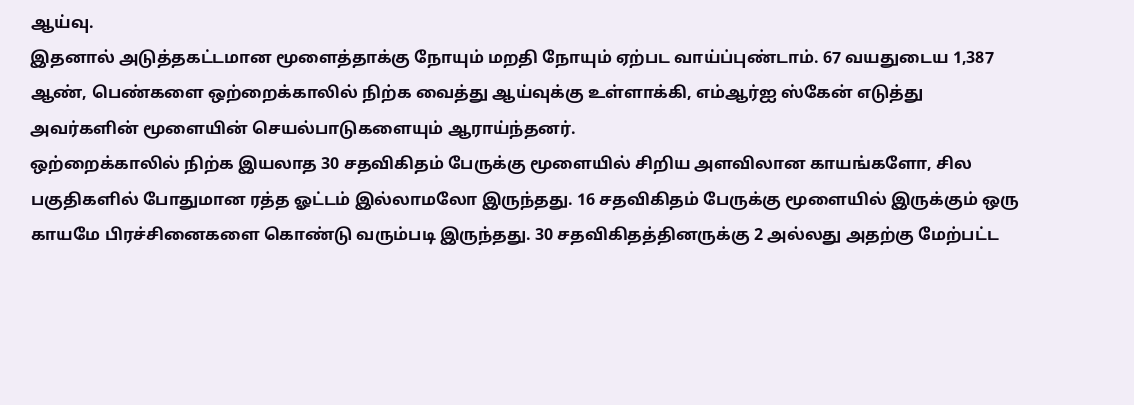ஆய்வு.
இதனால் அடுத்தகட்டமான மூளைத்தாக்கு நோயும் மறதி நோயும் ஏற்பட வாய்ப்புண்டாம். 67 வயதுடைய 1,387 ஆண், பெண்களை ஒற்றைக்காலில் நிற்க வைத்து ஆய்வுக்கு உள்ளாக்கி, எம்ஆர்ஐ ஸ்கேன் எடுத்து அவர்களின் மூளையின் செயல்பாடுகளையும் ஆராய்ந்தனர்.
ஒற்றைக்காலில் நிற்க இயலாத 30 சதவிகிதம் பேருக்கு மூளையில் சிறிய அளவிலான காயங்களோ, சில பகுதிகளில் போதுமான ரத்த ஓட்டம் இல்லாமலோ இருந்தது. 16 சதவிகிதம் பேருக்கு மூளையில் இருக்கும் ஒரு காயமே பிரச்சினைகளை கொண்டு வரும்படி இருந்தது. 30 சதவிகிதத்தினருக்கு 2 அல்லது அதற்கு மேற்பட்ட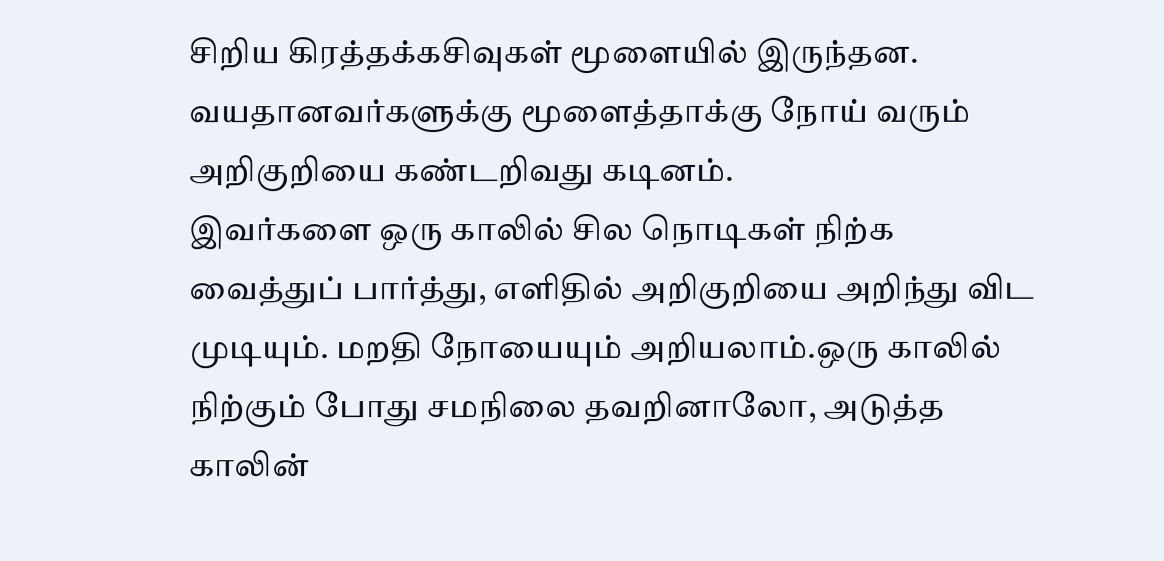சிறிய கிரத்தக்கசிவுகள் மூளையில் இருந்தன. வயதானவர்களுக்கு மூளைத்தாக்கு நோய் வரும் அறிகுறியை கண்டறிவது கடினம்.
இவர்களை ஒரு காலில் சில நொடிகள் நிற்க வைத்துப் பார்த்து, எளிதில் அறிகுறியை அறிந்து விட முடியும். மறதி நோயையும் அறியலாம்.ஒரு காலில் நிற்கும் போது சமநிலை தவறினாலோ, அடுத்த காலின்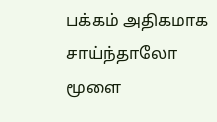பக்கம் அதிகமாக சாய்ந்தாலோ மூளை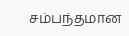சம்பந்தமான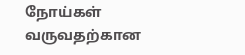நோய்கள் வருவதற்கான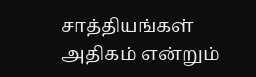சாத்தியங்கள் அதிகம் என்றும்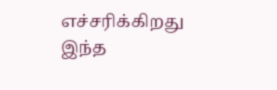எச்சரிக்கிறது இந்த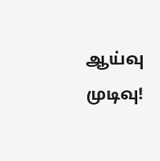ஆய்வு முடிவு!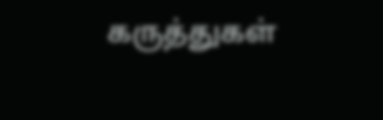கருத்துகள்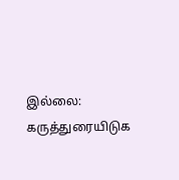இல்லை:
கருத்துரையிடுக